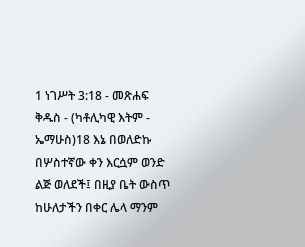1 ነገሥት 3:18 - መጽሐፍ ቅዱስ - (ካቶሊካዊ እትም - ኤማሁስ)18 እኔ በወለድኩ በሦስተኛው ቀን እርሷም ወንድ ልጅ ወለደች፤ በዚያ ቤት ውስጥ ከሁለታችን በቀር ሌላ ማንም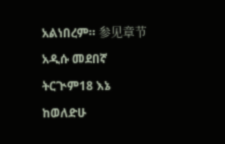አልነበረም። 参见章节አዲሱ መደበኛ ትርጒም18 እኔ ከወለድሁ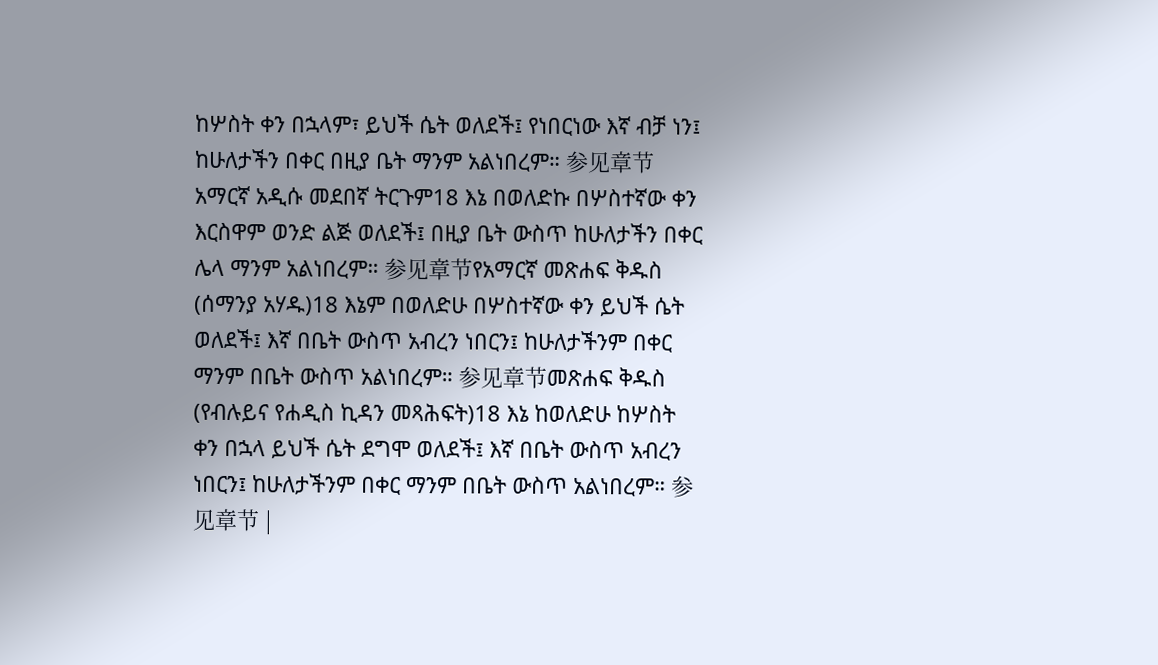ከሦስት ቀን በኋላም፣ ይህች ሴት ወለደች፤ የነበርነው እኛ ብቻ ነን፤ ከሁለታችን በቀር በዚያ ቤት ማንም አልነበረም። 参见章节አማርኛ አዲሱ መደበኛ ትርጉም18 እኔ በወለድኩ በሦስተኛው ቀን እርስዋም ወንድ ልጅ ወለደች፤ በዚያ ቤት ውስጥ ከሁለታችን በቀር ሌላ ማንም አልነበረም። 参见章节የአማርኛ መጽሐፍ ቅዱስ (ሰማንያ አሃዱ)18 እኔም በወለድሁ በሦስተኛው ቀን ይህች ሴት ወለደች፤ እኛ በቤት ውስጥ አብረን ነበርን፤ ከሁለታችንም በቀር ማንም በቤት ውስጥ አልነበረም። 参见章节መጽሐፍ ቅዱስ (የብሉይና የሐዲስ ኪዳን መጻሕፍት)18 እኔ ከወለድሁ ከሦስት ቀን በኋላ ይህች ሴት ደግሞ ወለደች፤ እኛ በቤት ውስጥ አብረን ነበርን፤ ከሁለታችንም በቀር ማንም በቤት ውስጥ አልነበረም። 参见章节 |